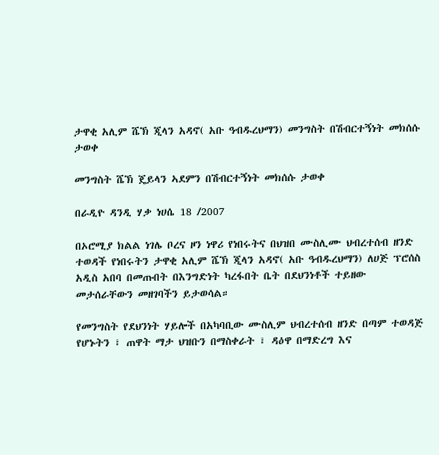ታዋቂ አሊም ሼኽ ጂላን አዳኖ( አቡ ዓብዱረህማን) መንግስት በሽብርተኝነት መክሰሱ ታወቀ

መንግስት ሼኽ ጄይላን ኣደምን በሽብርተኝነት መክሰሱ ታወቀ

በራዲዮ ዳንዲ ሃቃ ነሀሴ 18 /2007

በኦሮሚያ ክልል ነገሌ ቦረና ዞን ነዋሪ የነበሩትና በህዝበ ሙስሊሙ ህብረተሰብ ዘንድ ተወዳች የነበሩትን ታዋቂ አሊም ሼኽ ጂላን አዳኖ( አቡ ዓብዱረህማን) ለሀጅ ፕሮሰስ አዲስ አበባ በመጡበት በእንግድነት ካረፋበት ቤት በደህንነቶች ተይዘው መታሰራቸውን መዘገባችን ይታወሳል።

የመንግስት የደህንነት ሃይሎች በአካባቢው ሙስሊም ህብረተሰብ ዘንድ በጣም ተወዳጅ የሆኑትን ፣ ጠዋት ማታ ህዝቡን በማስቀራት ፣ ዳዕዋ በማድረግ እና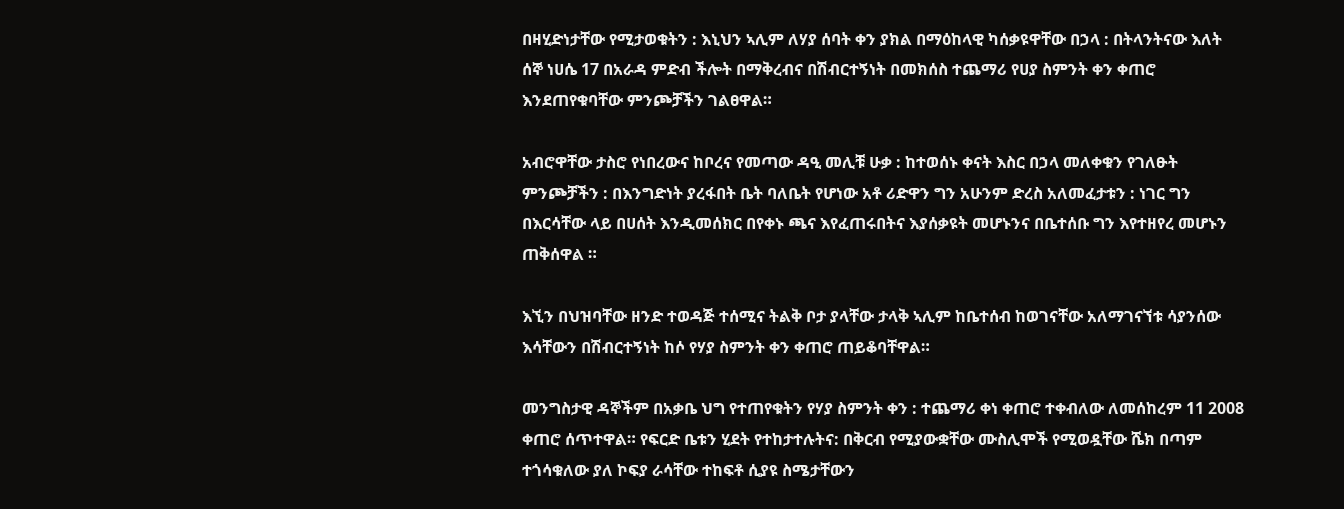በዛሂድነታቸው የሚታወቁትን : እኒህን ኣሊም ለሃያ ሰባት ቀን ያክል በማዕከላዊ ካሰቃዩዋቸው በኃላ : በትላንትናው እለት ሰኞ ነሀሴ 17 በአራዳ ምድብ ችሎት በማቅረብና በሽብርተኝነት በመክሰስ ተጨማሪ የሀያ ስምንት ቀን ቀጠሮ እንደጠየቁባቸው ምንጮቻችን ገልፀዋል።

አብሮዋቸው ታስሮ የነበረውና ከቦረና የመጣው ዳዒ መሊቹ ሁቃ : ከተወሰኑ ቀናት እስር በኃላ መለቀቁን የገለፁት ምንጮቻችን : በእንግድነት ያረፋበት ቤት ባለቤት የሆነው አቶ ሪድዋን ግን አሁንም ድረስ አለመፈታቱን : ነገር ግን በእርሳቸው ላይ በሀሰት እንዲመሰክር በየቀኑ ጫና እየፈጠሩበትና እያሰቃዩት መሆኑንና በቤተሰቡ ግን እየተዘየረ መሆኑን ጠቅሰዋል ።

እኚን በህዝባቸው ዘንድ ተወዳጅ ተሰሚና ትልቅ ቦታ ያላቸው ታላቅ ኣሊም ከቤተሰብ ከወገናቸው አለማገናኘቱ ሳያንሰው እሳቸውን በሽብርተኝነት ከሶ የሃያ ስምንት ቀን ቀጠሮ ጠይቆባቸዋል።

መንግስታዊ ዳኞችም በአቃቤ ህግ የተጠየቁትን የሃያ ስምንት ቀን : ተጨማሪ ቀነ ቀጠሮ ተቀብለው ለመሰከረም 11 2008 ቀጠሮ ሰጥተዋል። የፍርድ ቤቱን ሂደት የተከታተሉትና: በቅርብ የሚያውቋቸው ሙስሊሞች የሚወዷቸው ሼክ በጣም ተጎሳቁለው ያለ ኮፍያ ራሳቸው ተከፍቶ ሲያዩ ስሜታቸውን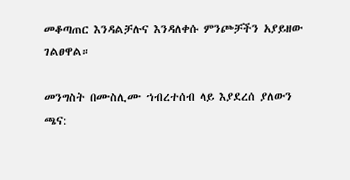መቆጣጠር እንዳልቻሉና እንዳለቀሱ ምንጮቻችን አያይዘው ገልፀዋል።

መንግስት በሙስሊሙ ኀብረተሰብ ላይ እያደረሰ ያለውን ጫና: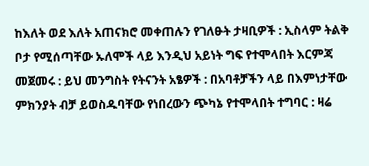ከእለት ወደ እለት አጠናክሮ መቀጠሉን የገለፁት ታዛቢዎች : ኢስላም ትልቅ ቦታ የሚሰጣቸው ኡለሞች ላይ እንዲህ አይነት ግፍ የተሞላበት እርምጃ መጀመሩ : ይህ መንግስት የትናንት አፄዎች : በአባቶቻችን ላይ በእምነታቸው ምክንያት ብቻ ይወስዱባቸው የነበረውን ጭካኔ የተሞላበት ተግባር : ዛሬ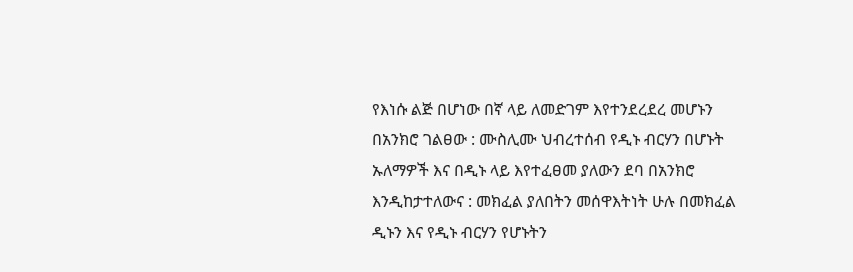የእነሱ ልጅ በሆነው በኛ ላይ ለመድገም እየተንደረደረ መሆኑን በአንክሮ ገልፀው : ሙስሊሙ ህብረተሰብ የዲኑ ብርሃን በሆኑት ኡለማዎች እና በዲኑ ላይ እየተፈፀመ ያለውን ደባ በአንክሮ እንዲከታተለውና : መክፈል ያለበትን መሰዋእትነት ሁሉ በመክፈል ዲኑን እና የዲኑ ብርሃን የሆኑትን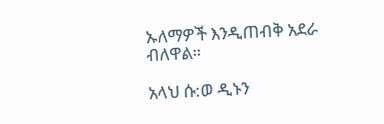ኡለማዎች እንዲጠብቅ አደራ ብለዋል።

አላህ ሱ:ወ ዲኑን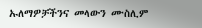ኡለማዎቻችንና መላውን ሙስሊም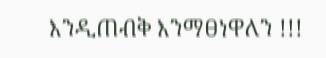እንዲጠብቅ እንማፀነዋለን !!!